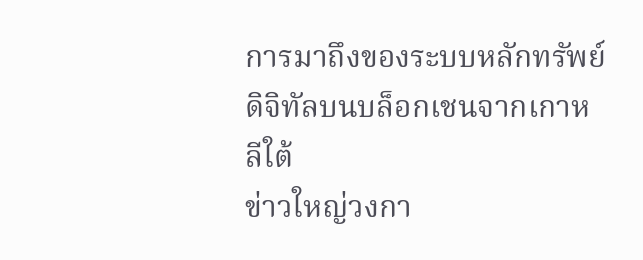การมาถึงของระบบหลักทรัพย์ดิจิทัลบนบล็อกเชนจากเกาหลีใต้
ข่าวใหญ่วงกา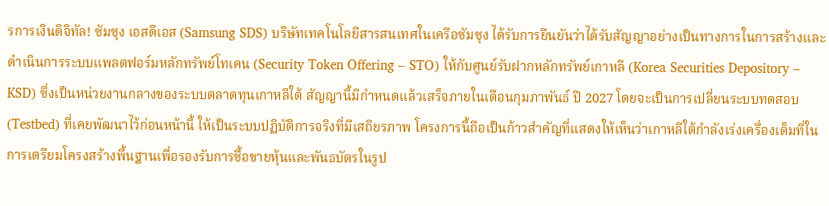รการเงินดิจิทัล! ซัมซุง เอสดีเอส (Samsung SDS) บริษัทเทคโนโลยีสารสนเทศในเครือซัมซุง ได้รับการยืนยันว่าได้รับสัญญาอย่างเป็นทางการในการสร้างและดำเนินการระบบแพลตฟอร์มหลักทรัพย์โทเคน (Security Token Offering – STO) ให้กับศูนย์รับฝากหลักทรัพย์เกาหลี (Korea Securities Depository – KSD) ซึ่งเป็นหน่วยงานกลางของระบบตลาดทุนเกาหลีใต้ สัญญานี้มีกำหนดแล้วเสร็จภายในเดือนกุมภาพันธ์ ปี 2027 โดยจะเป็นการเปลี่ยนระบบทดสอบ (Testbed) ที่เคยพัฒนาไว้ก่อนหน้านี้ ให้เป็นระบบปฏิบัติการจริงที่มีเสถียรภาพ โครงการนี้ถือเป็นก้าวสำคัญที่แสดงให้เห็นว่าเกาหลีใต้กำลังเร่งเครื่องเต็มที่ในการเตรียมโครงสร้างพื้นฐานเพื่อรองรับการซื้อขายหุ้นและพันธบัตรในรูป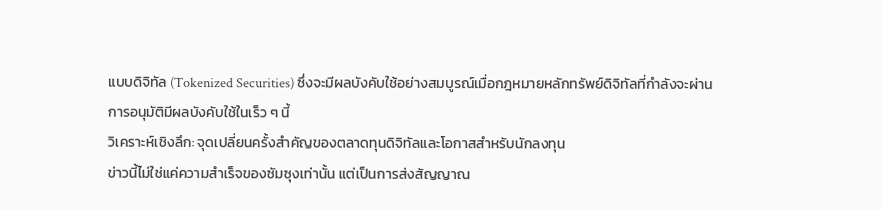แบบดิจิทัล (Tokenized Securities) ซึ่งจะมีผลบังคับใช้อย่างสมบูรณ์เมื่อกฎหมายหลักทรัพย์ดิจิทัลที่กำลังจะผ่านการอนุมัติมีผลบังคับใช้ในเร็ว ๆ นี้
วิเคราะห์เชิงลึก: จุดเปลี่ยนครั้งสำคัญของตลาดทุนดิจิทัลและโอกาสสำหรับนักลงทุน
ข่าวนี้ไม่ใช่แค่ความสำเร็จของซัมซุงเท่านั้น แต่เป็นการส่งสัญญาณ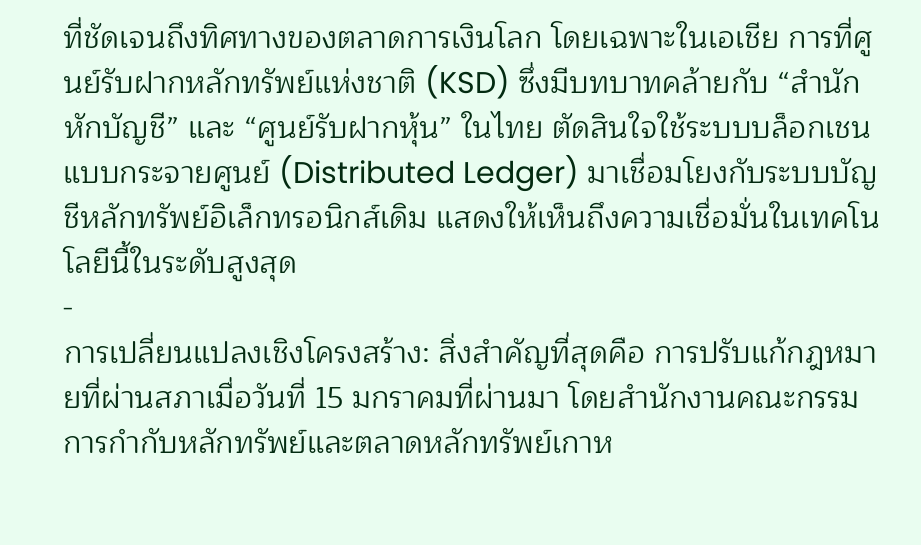ที่ชัดเจนถึงทิศทางของตลาดการเงินโลก โดยเฉพาะในเอเชีย การที่ศูนย์รับฝากหลักทรัพย์แห่งชาติ (KSD) ซึ่งมีบทบาทคล้ายกับ “สำนักหักบัญชี” และ “ศูนย์รับฝากหุ้น” ในไทย ตัดสินใจใช้ระบบบล็อกเชนแบบกระจายศูนย์ (Distributed Ledger) มาเชื่อมโยงกับระบบบัญชีหลักทรัพย์อิเล็กทรอนิกส์เดิม แสดงให้เห็นถึงความเชื่อมั่นในเทคโนโลยีนี้ในระดับสูงสุด
-
การเปลี่ยนแปลงเชิงโครงสร้าง: สิ่งสำคัญที่สุดคือ การปรับแก้กฎหมายที่ผ่านสภาเมื่อวันที่ 15 มกราคมที่ผ่านมา โดยสำนักงานคณะกรรมการกำกับหลักทรัพย์และตลาดหลักทรัพย์เกาห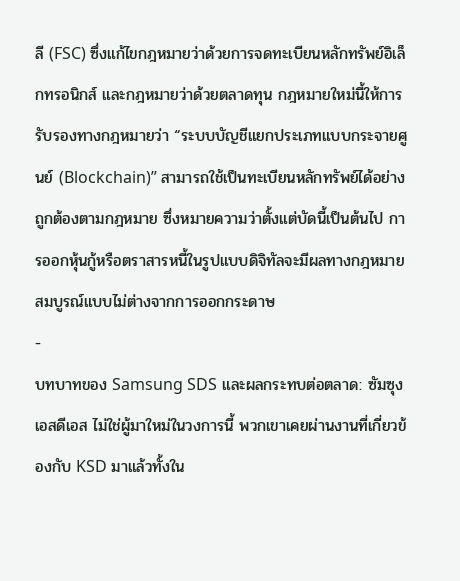ลี (FSC) ซึ่งแก้ไขกฎหมายว่าด้วยการจดทะเบียนหลักทรัพย์อิเล็กทรอนิกส์ และกฎหมายว่าด้วยตลาดทุน กฎหมายใหม่นี้ให้การรับรองทางกฎหมายว่า “ระบบบัญชีแยกประเภทแบบกระจายศูนย์ (Blockchain)” สามารถใช้เป็นทะเบียนหลักทรัพย์ได้อย่างถูกต้องตามกฎหมาย ซึ่งหมายความว่าตั้งแต่บัดนี้เป็นต้นไป การออกหุ้นกู้หรือตราสารหนี้ในรูปแบบดิจิทัลจะมีผลทางกฎหมายสมบูรณ์แบบไม่ต่างจากการออกกระดาษ
-
บทบาทของ Samsung SDS และผลกระทบต่อตลาด: ซัมซุง เอสดีเอส ไม่ใช่ผู้มาใหม่ในวงการนี้ พวกเขาเคยผ่านงานที่เกี่ยวข้องกับ KSD มาแล้วทั้งใน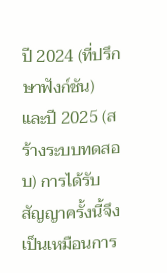ปี 2024 (ที่ปรึกษาฟังก์ชัน) และปี 2025 (สร้างระบบทดสอบ) การได้รับสัญญาครั้งนี้จึงเป็นเหมือนการ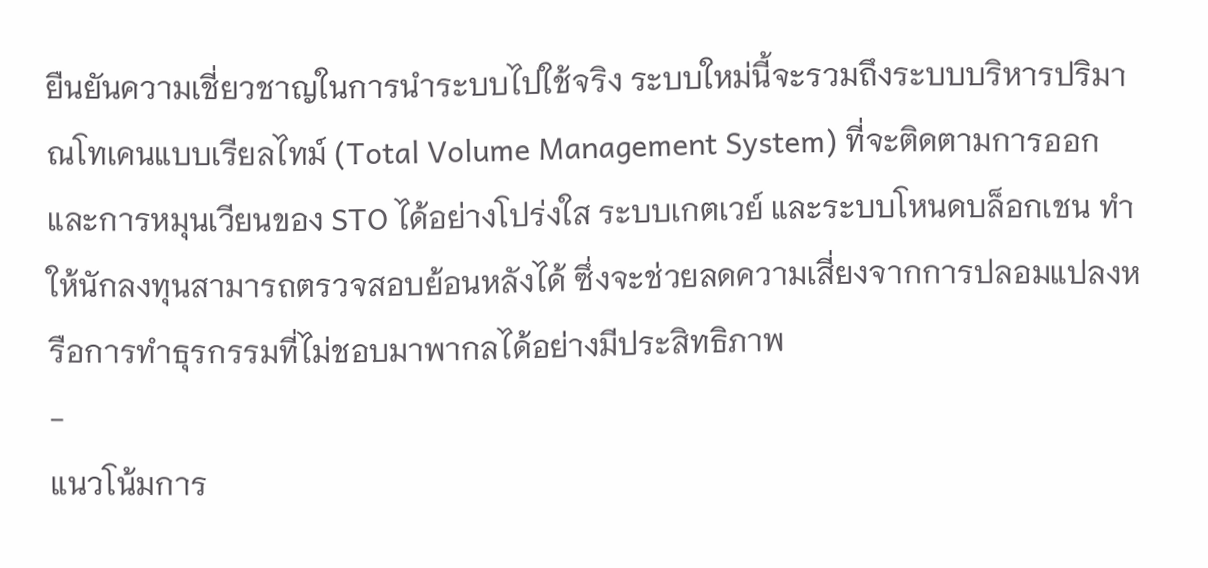ยืนยันความเชี่ยวชาญในการนำระบบไปใช้จริง ระบบใหม่นี้จะรวมถึงระบบบริหารปริมาณโทเคนแบบเรียลไทม์ (Total Volume Management System) ที่จะติดตามการออกและการหมุนเวียนของ STO ได้อย่างโปร่งใส ระบบเกตเวย์ และระบบโหนดบล็อกเชน ทำให้นักลงทุนสามารถตรวจสอบย้อนหลังได้ ซึ่งจะช่วยลดความเสี่ยงจากการปลอมแปลงหรือการทำธุรกรรมที่ไม่ชอบมาพากลได้อย่างมีประสิทธิภาพ
-
แนวโน้มการ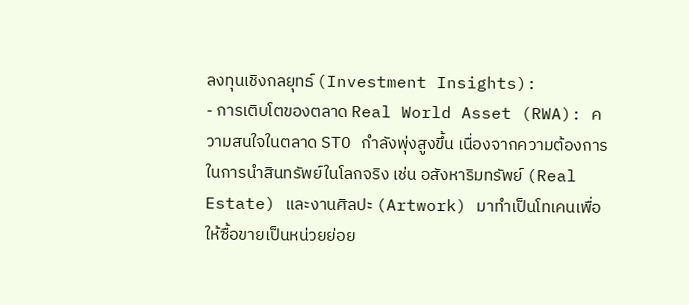ลงทุนเชิงกลยุทธ์ (Investment Insights):
- การเติบโตของตลาด Real World Asset (RWA): ความสนใจในตลาด STO กำลังพุ่งสูงขึ้น เนื่องจากความต้องการในการนำสินทรัพย์ในโลกจริง เช่น อสังหาริมทรัพย์ (Real Estate) และงานศิลปะ (Artwork) มาทำเป็นโทเคนเพื่อให้ซื้อขายเป็นหน่วยย่อย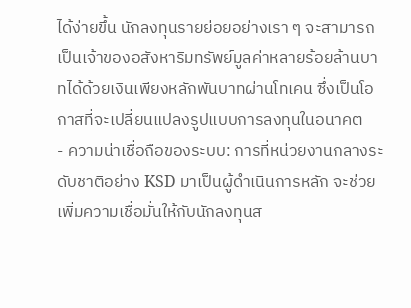ได้ง่ายขึ้น นักลงทุนรายย่อยอย่างเรา ๆ จะสามารถเป็นเจ้าของอสังหาริมทรัพย์มูลค่าหลายร้อยล้านบาทได้ด้วยเงินเพียงหลักพันบาทผ่านโทเคน ซึ่งเป็นโอกาสที่จะเปลี่ยนแปลงรูปแบบการลงทุนในอนาคต
- ความน่าเชื่อถือของระบบ: การที่หน่วยงานกลางระดับชาติอย่าง KSD มาเป็นผู้ดำเนินการหลัก จะช่วยเพิ่มความเชื่อมั่นให้กับนักลงทุนส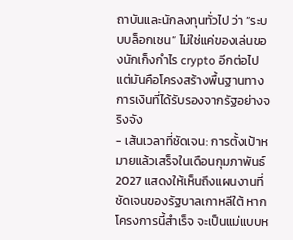ถาบันและนักลงทุนทั่วไป ว่า “ระบบบล็อกเชน” ไม่ใช่แค่ของเล่นของนักเก็งกำไร crypto อีกต่อไป แต่มันคือโครงสร้างพื้นฐานทางการเงินที่ได้รับรองจากรัฐอย่างจริงจัง
- เส้นเวลาที่ชัดเจน: การตั้งเป้าหมายแล้วเสร็จในเดือนกุมภาพันธ์ 2027 แสดงให้เห็นถึงแผนงานที่ชัดเจนของรัฐบาลเกาหลีใต้ หากโครงการนี้สำเร็จ จะเป็นแม่แบบห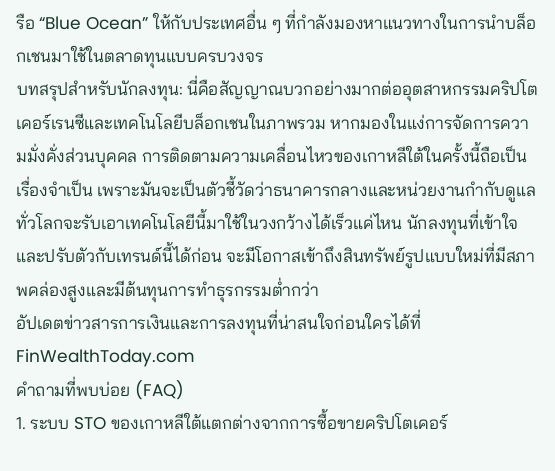รือ “Blue Ocean” ให้กับประเทศอื่น ๆ ที่กำลังมองหาแนวทางในการนำบล็อกเชนมาใช้ในตลาดทุนแบบครบวงจร
บทสรุปสำหรับนักลงทุน: นี่คือสัญญาณบวกอย่างมากต่ออุตสาหกรรมคริปโตเคอร์เรนซีและเทคโนโลยีบล็อกเชนในภาพรวม หากมองในแง่การจัดการความมั่งคั่งส่วนบุคคล การติดตามความเคลื่อนไหวของเกาหลีใต้ในครั้งนี้ถือเป็นเรื่องจำเป็น เพราะมันจะเป็นตัวชี้วัดว่าธนาคารกลางและหน่วยงานกำกับดูแลทั่วโลกจะรับเอาเทคโนโลยีนี้มาใช้ในวงกว้างได้เร็วแค่ไหน นักลงทุนที่เข้าใจและปรับตัวกับเทรนด์นี้ได้ก่อน จะมีโอกาสเข้าถึงสินทรัพย์รูปแบบใหม่ที่มีสภาพคล่องสูงและมีต้นทุนการทำธุรกรรมต่ำกว่า
อัปเดตข่าวสารการเงินและการลงทุนที่น่าสนใจก่อนใครได้ที่ FinWealthToday.com
คำถามที่พบบ่อย (FAQ)
1. ระบบ STO ของเกาหลีใต้แตกต่างจากการซื้อขายคริปโตเคอร์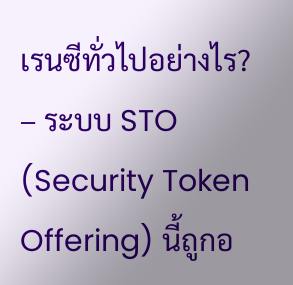เรนซีทั่วไปอย่างไร?
– ระบบ STO (Security Token Offering) นี้ถูกอ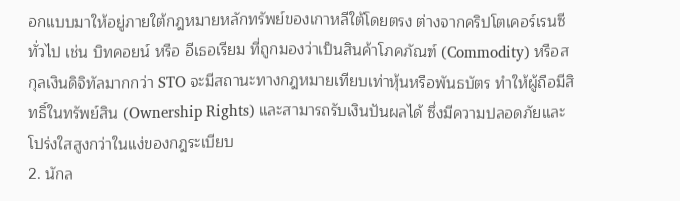อกแบบมาให้อยู่ภายใต้กฎหมายหลักทรัพย์ของเกาหลีใต้โดยตรง ต่างจากคริปโตเคอร์เรนซีทั่วไป เช่น บิทคอยน์ หรือ อีเธอเรียม ที่ถูกมองว่าเป็นสินค้าโภคภัณฑ์ (Commodity) หรือสกุลเงินดิจิทัลมากกว่า STO จะมีสถานะทางกฎหมายเทียบเท่าหุ้นหรือพันธบัตร ทำให้ผู้ถือมีสิทธิ์ในทรัพย์สิน (Ownership Rights) และสามารถรับเงินปันผลได้ ซึ่งมีความปลอดภัยและโปร่งใสสูงกว่าในแง่ของกฎระเบียบ
2. นักล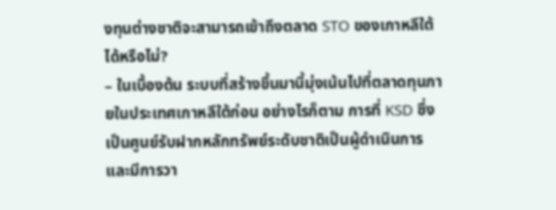งทุนต่างชาติจะสามารถเข้าถึงตลาด STO ของเกาหลีใต้ได้หรือไม่?
– ในเบื้องต้น ระบบที่สร้างขึ้นมานี้มุ่งเน้นไปที่ตลาดทุนภายในประเทศเกาหลีใต้ก่อน อย่างไรก็ตาม การที่ KSD ซึ่งเป็นศูนย์รับฝากหลักทรัพย์ระดับชาติเป็นผู้ดำเนินการ และมีการวา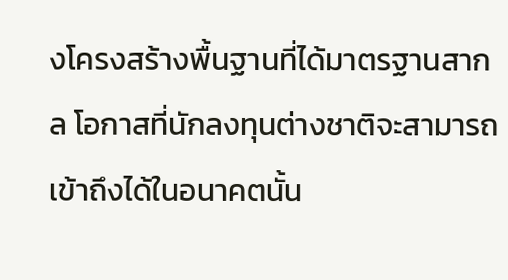งโครงสร้างพื้นฐานที่ได้มาตรฐานสากล โอกาสที่นักลงทุนต่างชาติจะสามารถเข้าถึงได้ในอนาคตนั้น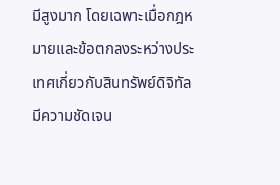มีสูงมาก โดยเฉพาะเมื่อกฎหมายและข้อตกลงระหว่างประเทศเกี่ยวกับสินทรัพย์ดิจิทัลมีความชัดเจน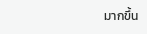มากขึ้น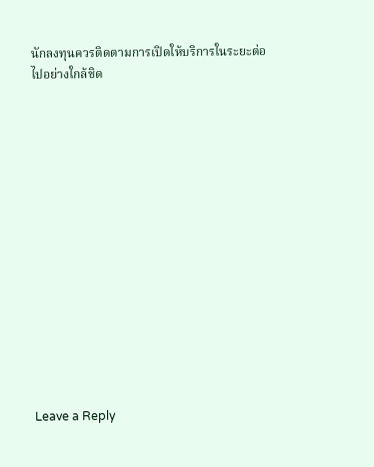นักลงทุนควรติดตามการเปิดให้บริการในระยะต่อไปอย่างใกล้ชิด















Leave a Reply